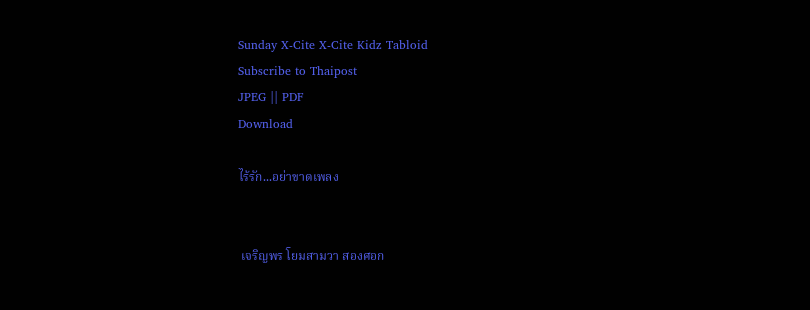Sunday X-Cite X-Cite Kidz Tabloid
Subscribe to Thaipost
JPEG || PDF
Download

ไร้รัก...อย่าขาดเพลง


 เจริญพร โยมสามวา สองศอก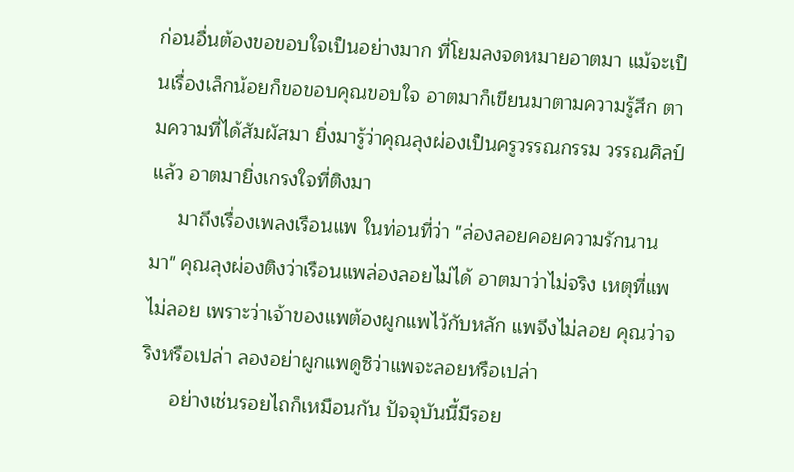ก่อนอื่นต้องขอขอบใจเป็นอย่างมาก ที่โยมลงจดหมายอาตมา แม้จะเป็นเรื่องเล็กน้อยก็ขอขอบคุณขอบใจ อาตมาก็เขียนมาตามความรู้สึก ตามความที่ได้สัมผัสมา ยิ่งมารู้ว่าคุณลุงผ่องเป็นครูวรรณกรรม วรรณศิลป์แล้ว อาตมายิ่งเกรงใจที่ติงมา
     มาถึงเรื่องเพลงเรือนแพ ในท่อนที่ว่า "ล่องลอยคอยความรักนานมา" คุณลุงผ่องติงว่าเรือนแพล่องลอยไม่ได้ อาตมาว่าไม่จริง เหตุที่แพไม่ลอย เพราะว่าเจ้าของแพต้องผูกแพไว้กับหลัก แพจึงไม่ลอย คุณว่าจริงหรือเปล่า ลองอย่าผูกแพดูซิว่าแพจะลอยหรือเปล่า
     อย่างเช่นรอยไถก็เหมือนกัน ปัจจุบันนี้มีรอย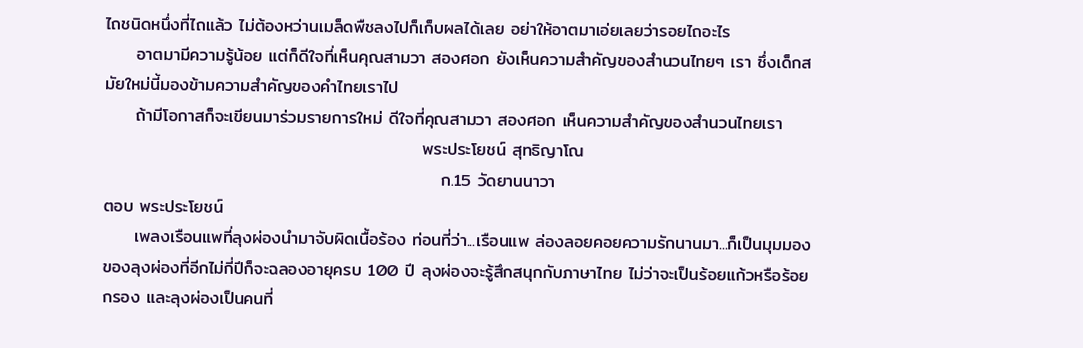ไถชนิดหนึ่งที่ไถแล้ว ไม่ต้องหว่านเมล็ดพืชลงไปก็เก็บผลได้เลย อย่าให้อาตมาเอ่ยเลยว่ารอยไถอะไร
     อาตมามีความรู้น้อย แต่ก็ดีใจที่เห็นคุณสามวา สองศอก ยังเห็นความสำคัญของสำนวนไทยๆ เรา ซึ่งเด็กสมัยใหม่นี้มองข้ามความสำคัญของคำไทยเราไป
     ถ้ามีโอกาสก็จะเขียนมาร่วมรายการใหม่ ดีใจที่คุณสามวา สองศอก เห็นความสำคัญของสำนวนไทยเรา
                                                   พระประโยชน์ สุทธิญาโณ
                                                      ก.15 วัดยานนาวา
ตอบ พระประโยชน์
     เพลงเรือนแพที่ลุงผ่องนำมาจับผิดเนื้อร้อง ท่อนที่ว่า...เรือนแพ ล่องลอยคอยความรักนานมา...ก็เป็นมุมมองของลุงผ่องที่อีกไม่กี่ปีก็จะฉลองอายุครบ 100 ปี ลุงผ่องจะรู้สึกสนุกกับภาษาไทย ไม่ว่าจะเป็นร้อยแก้วหรือร้อยกรอง และลุงผ่องเป็นคนที่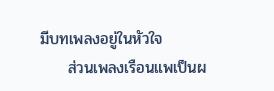มีบทเพลงอยู่ในหัวใจ
     ส่วนเพลงเรือนแพเป็นผ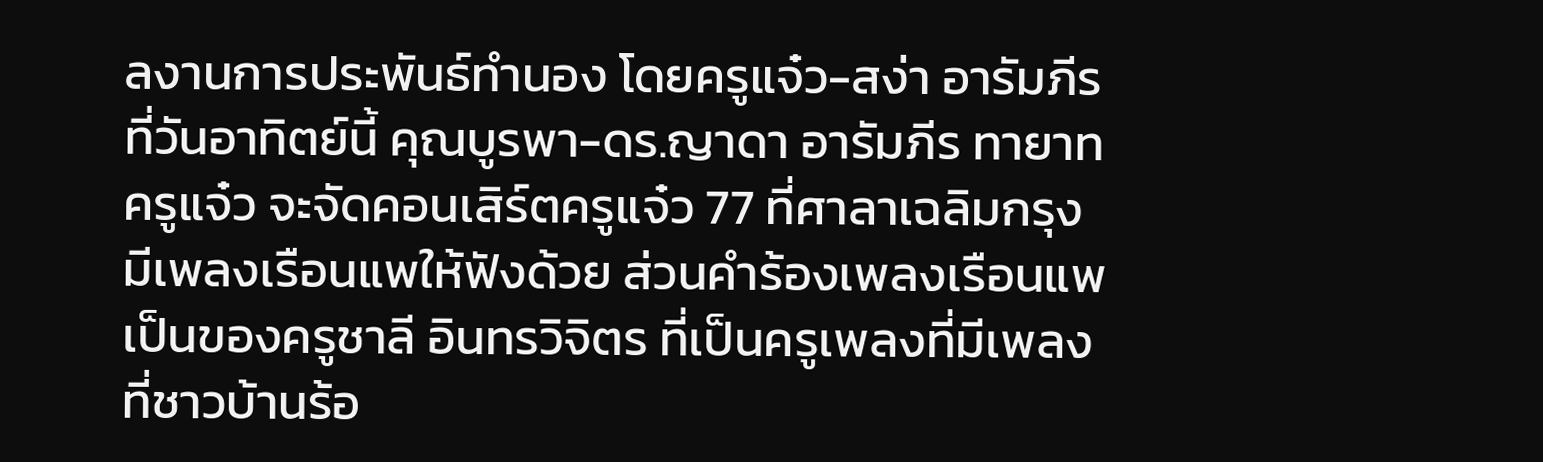ลงานการประพันธ์ทำนอง โดยครูแจ๋ว-สง่า อารัมภีร ที่วันอาทิตย์นี้ คุณบูรพา-ดร.ญาดา อารัมภีร ทายาทครูแจ๋ว จะจัดคอนเสิร์ตครูแจ๋ว 77 ที่ศาลาเฉลิมกรุงมีเพลงเรือนแพให้ฟังด้วย ส่วนคำร้องเพลงเรือนแพเป็นของครูชาลี อินทรวิจิตร ที่เป็นครูเพลงที่มีเพลงที่ชาวบ้านร้อ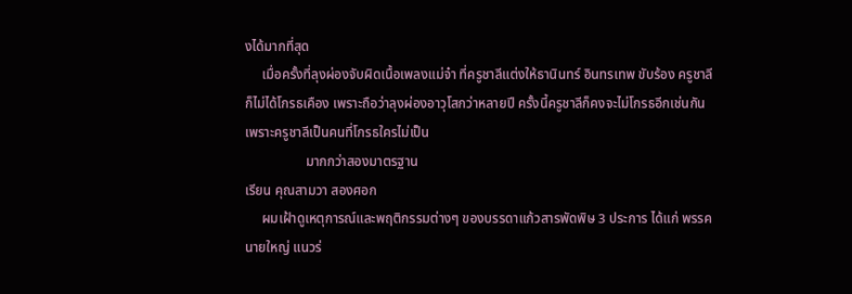งได้มากที่สุด
     เมื่อครั้งที่ลุงผ่องจับผิดเนื้อเพลงแม่จ๋า ที่ครูชาลีแต่งให้ธานินทร์ อินทรเทพ ขับร้อง ครูชาลีก็ไม่ได้โกรธเคือง เพราะถือว่าลุงผ่องอาวุโสกว่าหลายปี ครั้งนี้ครูชาลีก็คงจะไม่โกรธอีกเช่นกัน เพราะครูชาลีเป็นคนที่โกรธใครไม่เป็น
                  มากกว่าสองมาตรฐาน
เรียน คุณสามวา สองศอก
     ผมเฝ้าดูเหตุการณ์และพฤติกรรมต่างๆ ของบรรดาแก้วสารพัดพิษ 3 ประการ ได้แก่ พรรคนายใหญ่ แนวร่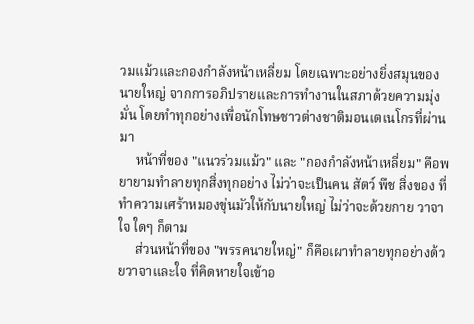วมแม้วและกองกำลังหน้าเหลี่ยม โดยเฉพาะอย่างยิ่งสมุนของนายใหญ่ จากการอภิปรายและการทำงานในสภาด้วยความมุ่งมั่น โดยทำทุกอย่างเพื่อนักโทษชาวต่างชาติมอนเตเนโกรที่ผ่านมา
     หน้าที่ของ "แนวร่วมแม้ว" และ "กองกำลังหน้าเหลี่ยม" คือพยายามทำลายทุกสิ่งทุกอย่าง ไม่ว่าจะเป็นคน สัตว์ พืช สิ่งของ ที่ทำความเศร้าหมองขุ่นมัวให้กับนายใหญ่ ไม่ว่าจะด้วยกาย วาจา ใจ ใดๆ ก็ตาม
     ส่วนหน้าที่ของ "พรรคนายใหญ่" ก็คือเผาทำลายทุกอย่างด้วยวาจาและใจ ที่คิดหายใจเข้าอ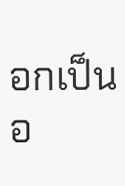อกเป็นอ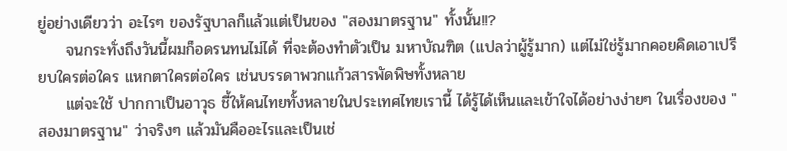ยู่อย่างเดียวว่า อะไรๆ ของรัฐบาลก็แล้วแต่เป็นของ "สองมาตรฐาน" ทั้งนั้น!!?
     จนกระทั่งถึงวันนี้ผมก็อดรนทนไม่ได้ ที่จะต้องทำตัวเป็น มหาบัณฑิต (แปลว่าผู้รู้มาก) แต่ไม่ใช่รู้มากคอยคิดเอาเปรียบใครต่อใคร แหกตาใครต่อใคร เช่นบรรดาพวกแก้วสารพัดพิษทั้งหลาย
     แต่จะใช้ ปากกาเป็นอาวุธ ชี้ให้คนไทยทั้งหลายในประเทศไทยเรานี้ ได้รู้ได้เห็นและเข้าใจได้อย่างง่ายๆ ในเรื่องของ "สองมาตรฐาน" ว่าจริงๆ แล้วมันคืออะไรและเป็นเช่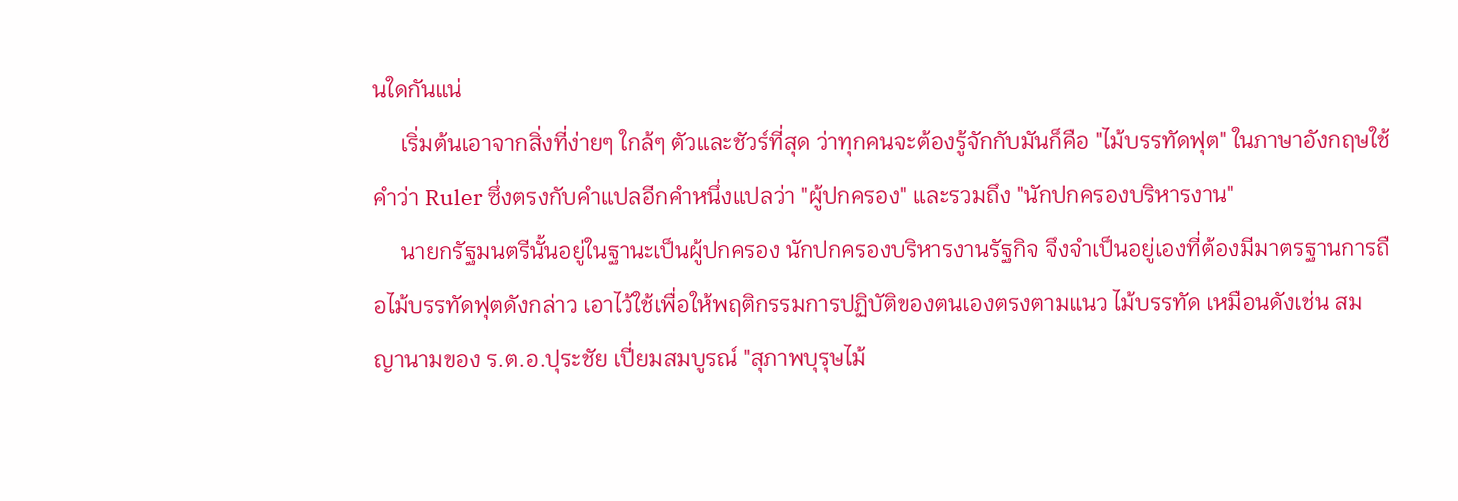นใดกันแน่
     เริ่มต้นเอาจากสิ่งที่ง่ายๆ ใกล้ๆ ตัวและชัวร์ที่สุด ว่าทุกคนจะต้องรู้จักกับมันก็คือ "ไม้บรรทัดฟุต" ในภาษาอังกฤษใช้คำว่า Ruler ซึ่งตรงกับคำแปลอีกคำหนึ่งแปลว่า "ผู้ปกครอง" และรวมถึง "นักปกครองบริหารงาน"
     นายกรัฐมนตรีนั้นอยู่ในฐานะเป็นผู้ปกครอง นักปกครองบริหารงานรัฐกิจ จึงจำเป็นอยู่เองที่ต้องมีมาตรฐานการถือไม้บรรทัดฟุตดังกล่าว เอาไว้ใช้เพื่อให้พฤติกรรมการปฏิบัติของตนเองตรงตามแนว ไม้บรรทัด เหมือนดังเช่น สมญานามของ ร.ต.อ.ปุระชัย เปี่ยมสมบูรณ์ "สุภาพบุรุษไม้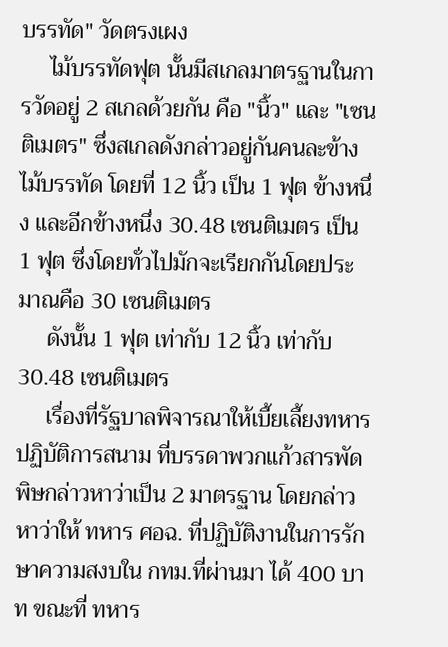บรรทัด" วัดตรงเผง
     ไม้บรรทัดฟุต นั้นมีสเกลมาตรฐานในการวัดอยู่ 2 สเกลด้วยกัน คือ "นิ้ว" และ "เซนติเมตร" ซึ่งสเกลดังกล่าวอยู่กันคนละข้างไม้บรรทัด โดยที่ 12 นิ้ว เป็น 1 ฟุต ข้างหนึ่ง และอีกข้างหนึ่ง 30.48 เซนติเมตร เป็น 1 ฟุต ซึ่งโดยทั่วไปมักจะเรียกกันโดยประมาณคือ 30 เซนติเมตร
     ดังนั้น 1 ฟุต เท่ากับ 12 นิ้ว เท่ากับ 30.48 เซนติเมตร
     เรื่องที่รัฐบาลพิจารณาให้เบี้ยเลี้ยงทหารปฏิบัติการสนาม ที่บรรดาพวกแก้วสารพัดพิษกล่าวหาว่าเป็น 2 มาตรฐาน โดยกล่าวหาว่าให้ ทหาร ศอฉ. ที่ปฏิบัติงานในการรักษาความสงบใน กทม.ที่ผ่านมา ได้ 400 บาท ขณะที่ ทหาร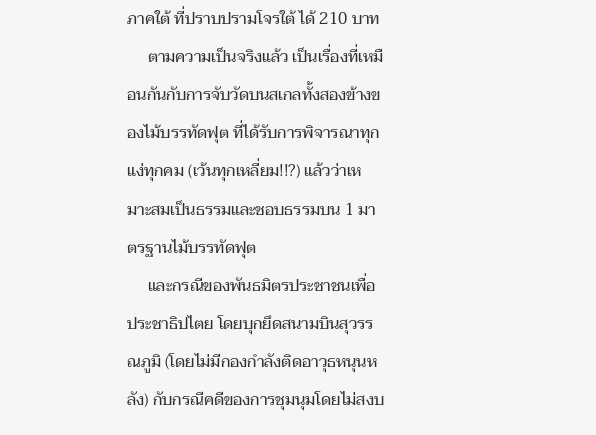ภาคใต้ ที่ปราบปรามโจรใต้ ได้ 210 บาท
     ตามความเป็นจริงแล้ว เป็นเรื่องที่เหมือนกันกับการจับวัดบนสเกลทั้งสองข้างของไม้บรรทัดฟุต ที่ได้รับการพิจารณาทุกแง่ทุกคม (เว้นทุกเหลี่ยม!!?) แล้วว่าเหมาะสมเป็นธรรมและชอบธรรมบน 1 มาตรฐานไม้บรรทัดฟุต
     และกรณีของพันธมิตรประชาชนเพื่อประชาธิปไตย โดยบุกยึดสนามบินสุวรรณภูมิ (โดยไม่มีกองกำลังติดอาวุธหนุนหลัง) กับกรณีคดีของการชุมนุมโดยไม่สงบ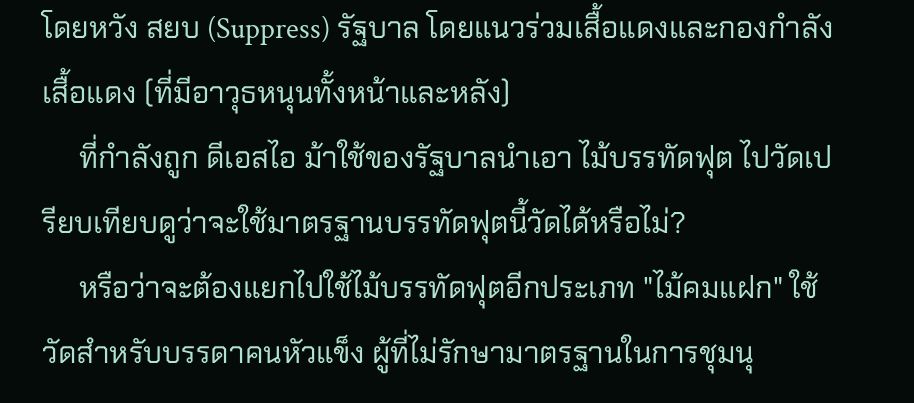โดยหวัง สยบ (Suppress) รัฐบาล โดยแนวร่วมเสื้อแดงและกองกำลังเสื้อแดง (ที่มีอาวุธหนุนทั้งหน้าและหลัง)
     ที่กำลังถูก ดีเอสไอ ม้าใช้ของรัฐบาลนำเอา ไม้บรรทัดฟุต ไปวัดเปรียบเทียบดูว่าจะใช้มาตรฐานบรรทัดฟุตนี้วัดได้หรือไม่?
     หรือว่าจะต้องแยกไปใช้ไม้บรรทัดฟุตอีกประเภท "ไม้คมแฝก" ใช้วัดสำหรับบรรดาคนหัวแข็ง ผู้ที่ไม่รักษามาตรฐานในการชุมนุ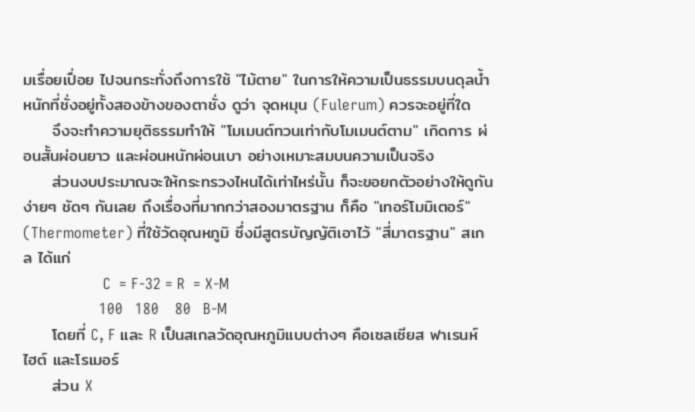มเรื่อยเปื่อย ไปจนกระทั่งถึงการใช้ "ไม้ตาย" ในการให้ความเป็นธรรมบนดุลน้ำหนักที่ชั่งอยู่ทั้งสองข้างของตาชั่ง ดูว่า จุดหมุน (Fulerum) ควรจะอยู่ที่ใด
     จึงจะทำความยุติธรรมทำให้ "โมเมนต์ทวนเท่ากับโมเมนต์ตาม" เกิดการ ผ่อนสั้นผ่อนยาว และผ่อนหนักผ่อนเบา อย่างเหมาะสมบนความเป็นจริง
     ส่วนงบประมาณจะให้กระทรวงไหนได้เท่าไหร่นั้น ก็จะขอยกตัวอย่างให้ดูกันง่ายๆ ชัดๆ กันเลย ถึงเรื่องที่มากกว่าสองมาตรฐาน ก็คือ "เทอร์โมมิเตอร์" (Thermometer) ที่ใช้วัดอุณหภูมิ ซึ่งมีสูตรบัญญัติเอาไว้ "สี่มาตรฐาน" สเกล ได้แก่
                    C  = F-32 = R  = X-M
                   100   180    80   B-M
     โดยที่ C, F และ R เป็นสเกลวัดอุณหภูมิแบบต่างๆ คือเซลเซียส ฟาเรนห์ไฮต์ และโรเมอร์
     ส่วน X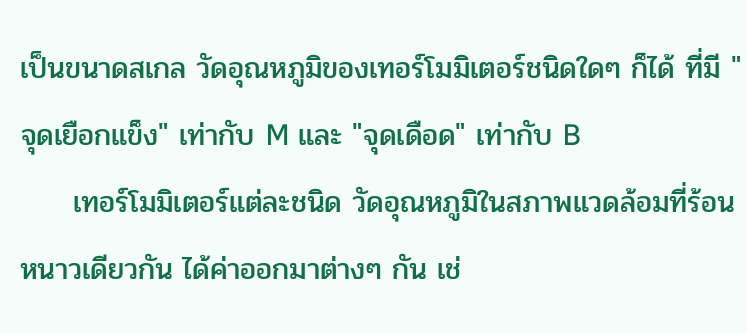เป็นขนาดสเกล วัดอุณหภูมิของเทอร์โมมิเตอร์ชนิดใดๆ ก็ได้ ที่มี "จุดเยือกแข็ง" เท่ากับ M และ "จุดเดือด" เท่ากับ B
     เทอร์โมมิเตอร์แต่ละชนิด วัดอุณหภูมิในสภาพแวดล้อมที่ร้อนหนาวเดียวกัน ได้ค่าออกมาต่างๆ กัน เช่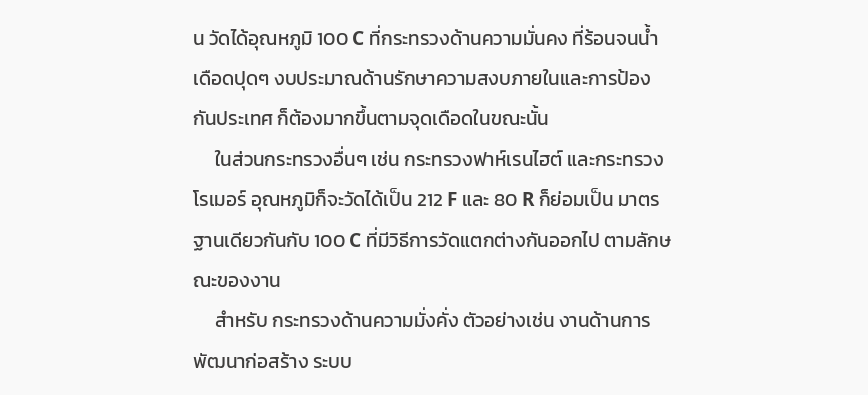น วัดได้อุณหภูมิ 100 C ที่กระทรวงด้านความมั่นคง ที่ร้อนจนน้ำเดือดปุดๆ งบประมาณด้านรักษาความสงบภายในและการป้องกันประเทศ ก็ต้องมากขึ้นตามจุดเดือดในขณะนั้น
     ในส่วนกระทรวงอื่นๆ เช่น กระทรวงฟาห์เรนไฮต์ และกระทรวงโรเมอร์ อุณหภูมิก็จะวัดได้เป็น 212 F และ 80 R ก็ย่อมเป็น มาตรฐานเดียวกันกับ 100 C ที่มีวิธีการวัดแตกต่างกันออกไป ตามลักษณะของงาน
     สำหรับ กระทรวงด้านความมั่งคั่ง ตัวอย่างเช่น งานด้านการพัฒนาก่อสร้าง ระบบ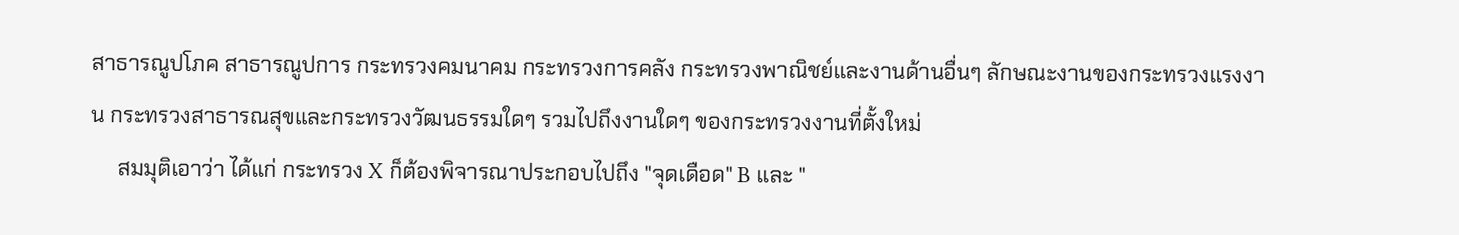สาธารณูปโภค สาธารณูปการ กระทรวงคมนาคม กระทรวงการคลัง กระทรวงพาณิชย์และงานด้านอื่นๆ ลักษณะงานของกระทรวงแรงงาน กระทรวงสาธารณสุขและกระทรวงวัฒนธรรมใดๆ รวมไปถึงงานใดๆ ของกระทรวงงานที่ตั้งใหม่
     สมมุติเอาว่า ได้แก่ กระทรวง X ก็ต้องพิจารณาประกอบไปถึง "จุดเดือด" B และ "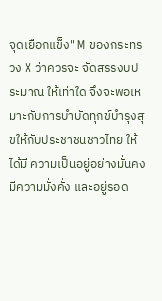จุดเยือกแข็ง" M ของกระทรวง X ว่าควรจะ จัดสรรงบประมาณ ให้เท่าใด จึงจะพอเหมาะกับการบำบัดทุกข์บำรุงสุขให้กับประชาชนชาวไทย ให้ได้มี ความเป็นอยู่อย่างมั่นคง มีความมั่งคั่ง และอยู่รอด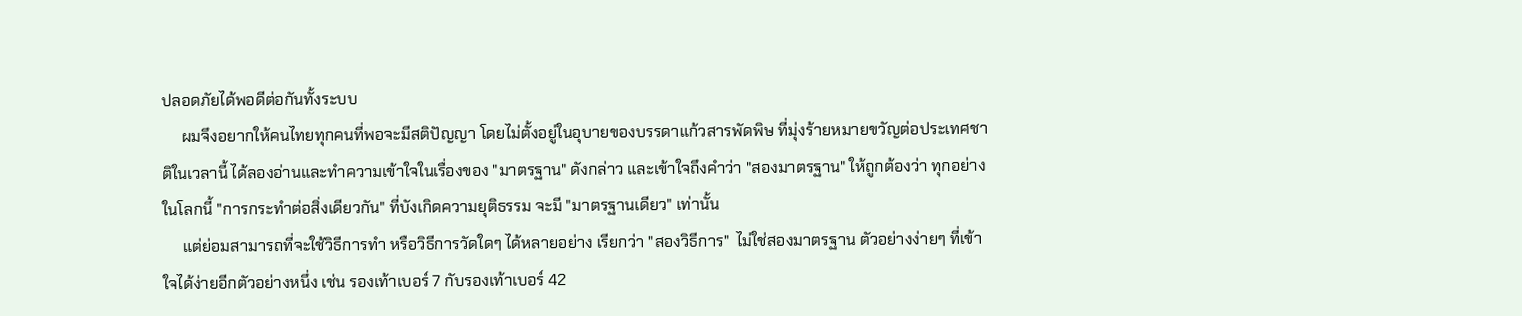ปลอดภัยได้พอดีต่อกันทั้งระบบ
     ผมจึงอยากให้คนไทยทุกคนที่พอจะมีสติปัญญา โดยไม่ตั้งอยู่ในอุบายของบรรดาแก้วสารพัดพิษ ที่มุ่งร้ายหมายขวัญต่อประเทศชาติในเวลานี้ ได้ลองอ่านและทำความเข้าใจในเรื่องของ "มาตรฐาน" ดังกล่าว และเข้าใจถึงคำว่า "สองมาตรฐาน" ให้ถูกต้องว่า ทุกอย่างในโลกนี้ "การกระทำต่อสิ่งเดียวกัน" ที่บังเกิดความยุติธรรม จะมี "มาตรฐานเดียว" เท่านั้น
     แต่ย่อมสามารถที่จะใช้วิธีการทำ หรือวิธีการวัดใดๆ ได้หลายอย่าง เรียกว่า "สองวิธีการ"  ไม่ใช่สองมาตรฐาน ตัวอย่างง่ายๆ ที่เข้าใจได้ง่ายอีกตัวอย่างหนึ่ง เช่น รองเท้าเบอร์ 7 กับรองเท้าเบอร์ 42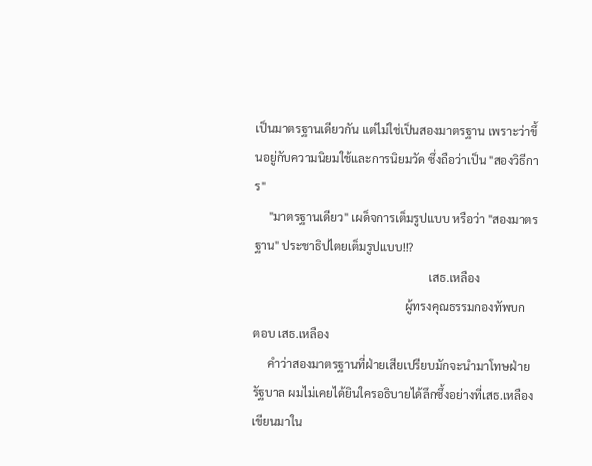เป็นมาตรฐานเดียวกัน แต่ไม่ใช่เป็นสองมาตรฐาน เพราะว่าขึ้นอยู่กับความนิยมใช้และการนิยมวัด ซึ่งถือว่าเป็น "สองวิธีการ"
     "มาตรฐานเดียว" เผด็จการเต็มรูปแบบ หรือว่า "สองมาตรฐาน" ประชาธิปไตยเต็มรูปแบบ!!?
                                                            เสธ.เหลือง
                                                    ผู้ทรงคุณธรรมกองทัพบก
ตอบ เสธ.เหลือง
     คำว่าสองมาตรฐานที่ฝ่ายเสียเปรียบมักจะนำมาโทษฝ่ายรัฐบาล ผมไม่เคยได้ยินใครอธิบายได้ลึกซึ้งอย่างที่เสธ.เหลืองเขียนมาใน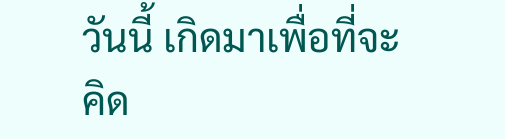วันนี้ เกิดมาเพื่อที่จะคิด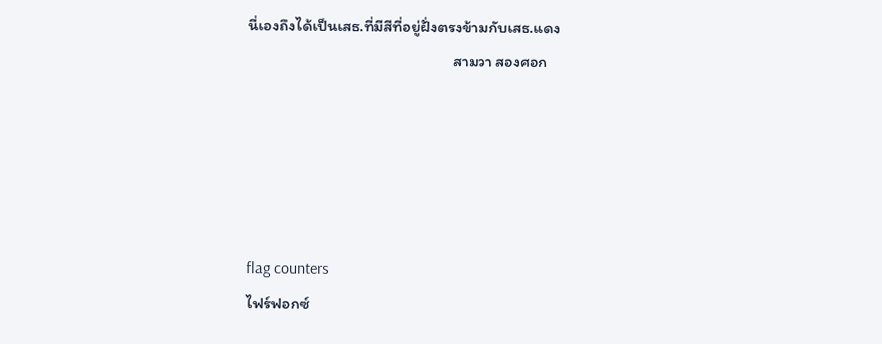นี่เองถึงได้เป็นเสธ.ที่มีสีที่อยู่ฝั่งตรงข้ามกับเสธ.แดง
                                                         สามวา สองศอก





flag counters
ไฟร์ฟอกซ์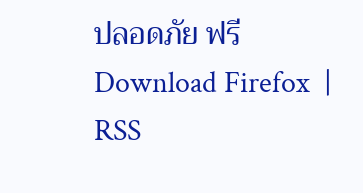ปลอดภัย ฟรี Download Firefox  | RSS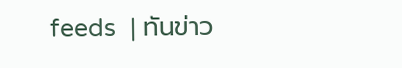feeds  | ทันข่าว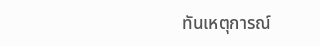ทันเหตุการณ์